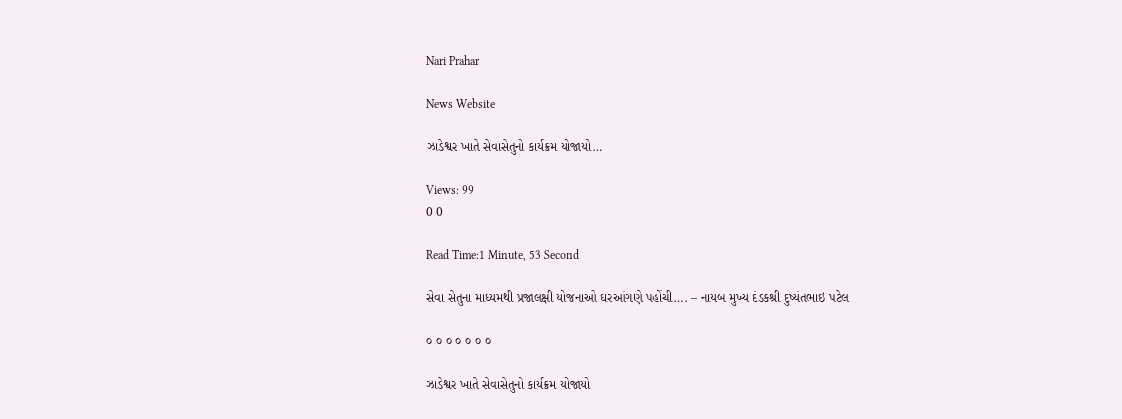Nari Prahar

News Website

ઝાડેશ્વર ખાતે સેવાસેતુનો કાર્યક્રમ યોજાયો…

Views: 99
0 0

Read Time:1 Minute, 53 Second

સેવા સેતુના માધ્યમથી પ્રજાલક્ષી યોજનાઓ ઘરઆંગણે પહોંચી…. – નાયબ મુખ્ય દંડકશ્રી દુષ્યંતભાઇ પટેલ

૦ ૦ ૦ ૦ ૦ ૦ ૦

ઝાડેશ્વર ખાતે સેવાસેતુનો કાર્યક્રમ યોજાયો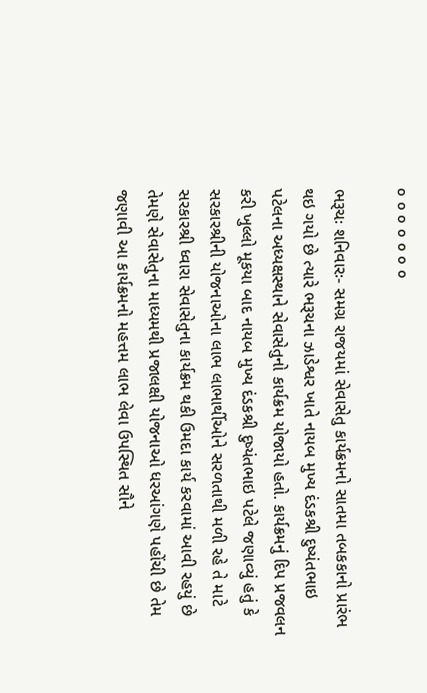૦ ૦ ૦ ૦ ૦ ૦ ૦

ભરૂચઃ શનિવારઃ- સમગ્ર રાજયમાં સેવાસેતુ કાર્યક્રમનો સાતમા તબકકાનો પ્રારંભ થઇ ગયો છે ત્યારે ભરૂચના ઝાડેશ્વર ખાતે નાયબ મુખ્ય દંડકશ્રી દુષ્યંતભાઇ પટેલના અધ્યક્ષસ્થાને સેવાસેતુનો કાર્યક્રમ યોજાયો હતો. કાર્યક્રમનું દિપ પ્રજવલન કરી ખુલ્લો મૂકયા બાદ નાયબ મુખ્ય દંડકશ્રી દુષ્યંતભાઇ પટેલે જણાવ્યું હતું કે સરકારશ્રીની યોજનાઓના લાભ લાભાર્થીઓને સરળતાથી મળી રહે તે માટે સરકારશ્રી ધ્વારા સેવાસેતુના કાર્યક્રમ થકી ઉમદા કાર્ય કરવામાં આવી રહયું છે તેમણે સેવાસેતુના માધ્યમથી પ્રજાલક્ષી યોજનાઓ ધરઆંગણે પહોંચી છે તેમ જણાવી આ કાર્યક્રમનો મહત્તમ લાભ લેવા ઉપસ્થિત સૌને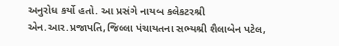અનુરોધ કર્યો હતો. આ પ્રસંગે નાયબ કલેકટરશ્રી એન.આર.પ્રજાપતિ,જિલ્લા પંચાયતના સભ્યશ્રી શૈલાબેન પટેલ,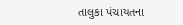તાલુકા પંચાયતના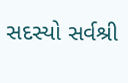સદસ્યો સર્વશ્રી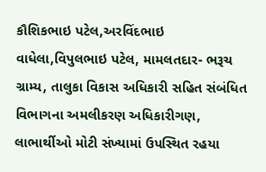કૌશિકભાઇ પટેલ,અરવિંદભાઇ વાધેલા,વિપુલભાઇ પટેલ, મામલતદાર- ભરૂચ ગ્રામ્ય, તાલુકા વિકાસ અધિકારી સહિત સંબંધિત વિભાગના અમલીકરણ અધિકારીગણ, લાભાર્થીઓ મોટી સંખ્યામાં ઉપસ્થિત રહયા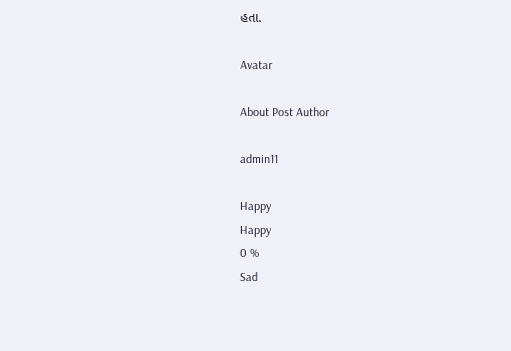હતા.

Avatar

About Post Author

admin11

Happy
Happy
0 %
Sad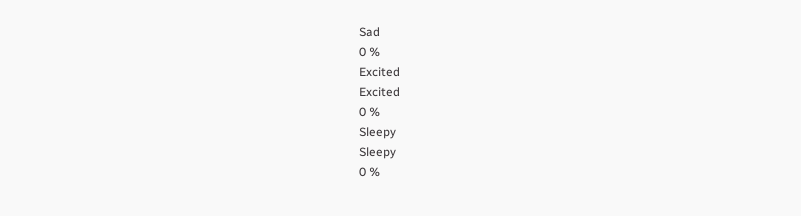Sad
0 %
Excited
Excited
0 %
Sleepy
Sleepy
0 %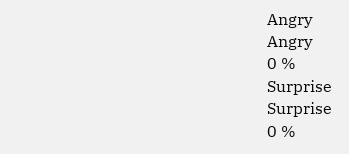Angry
Angry
0 %
Surprise
Surprise
0 %